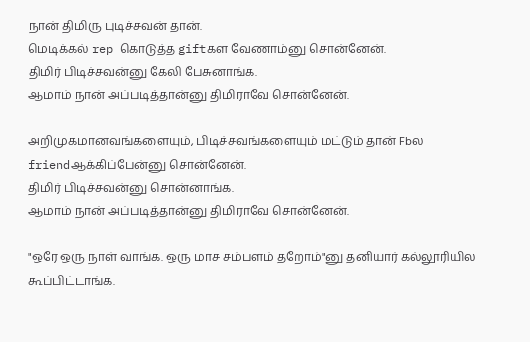நான் திமிரு புடிச்சவன் தான்.
மெடிக்கல் rep கொடுத்த giftகள வேணாம்னு சொன்னேன்.
திமிர் பிடிச்சவன்னு கேலி பேசுனாங்க.
ஆமாம் நான் அப்படித்தான்னு திமிராவே சொன்னேன்.

அறிமுகமானவங்களையும், பிடிச்சவங்களையும் மட்டும் தான் Fbல friendஆக்கிப்பேன்னு சொன்னேன்.
திமிர் பிடிச்சவன்னு சொன்னாங்க.
ஆமாம் நான் அப்படித்தான்னு திமிராவே சொன்னேன்.

"ஒரே ஒரு நாள் வாங்க. ஒரு மாச சம்பளம் தறோம்"னு தனியார் கல்லூரியில கூப்பிட்டாங்க.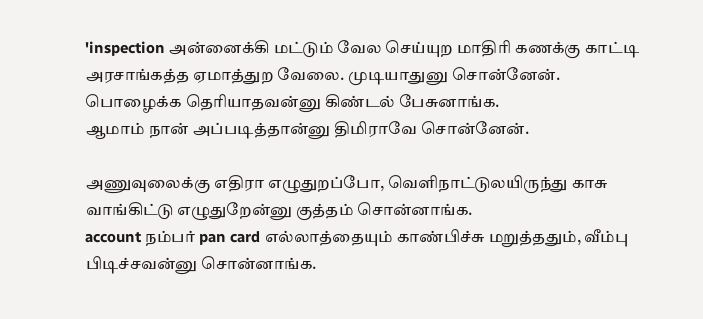'inspection அன்னைக்கி மட்டும் வேல செய்யுற மாதிரி கணக்கு காட்டி அரசாங்கத்த ஏமாத்துற வேலை. முடியாதுனு சொன்னேன்.
பொழைக்க தெரியாதவன்னு கிண்டல் பேசுனாங்க.
ஆமாம் நான் அப்படித்தான்னு திமிராவே சொன்னேன்.

அணுவுலைக்கு எதிரா எழுதுறப்போ, வெளிநாட்டுலயிருந்து காசு வாங்கிட்டு எழுதுறேன்னு குத்தம் சொன்னாங்க.
account நம்பர் pan card எல்லாத்தையும் காண்பிச்சு மறுத்ததும், வீம்பு பிடிச்சவன்னு சொன்னாங்க.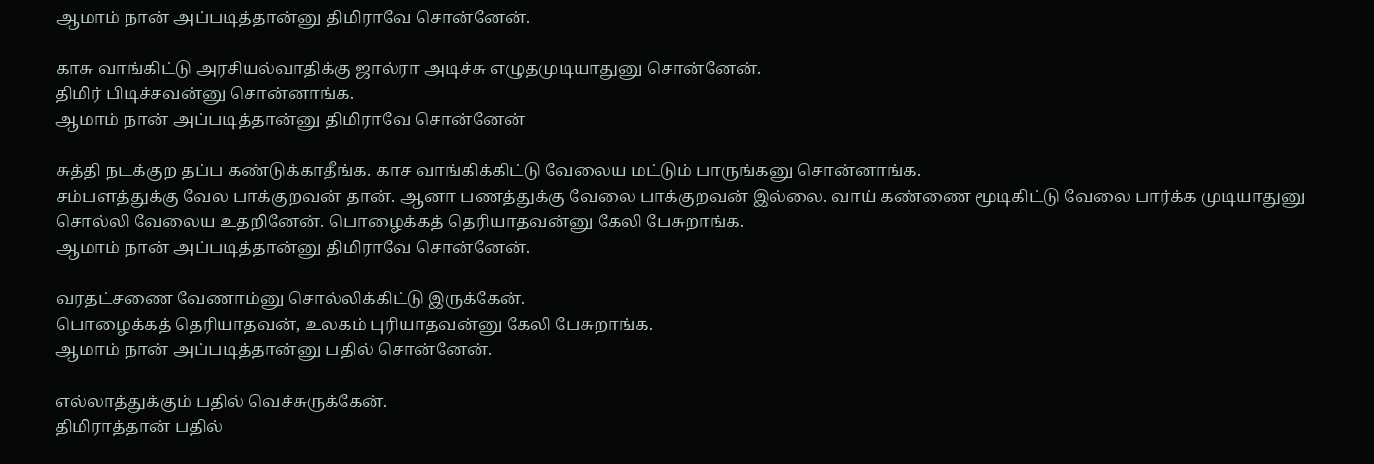ஆமாம் நான் அப்படித்தான்னு திமிராவே சொன்னேன்.

காசு வாங்கிட்டு அரசியல்வாதிக்கு ஜால்ரா அடிச்சு எழுதமுடியாதுனு சொன்னேன்.
திமிர் பிடிச்சவன்னு சொன்னாங்க.
ஆமாம் நான் அப்படித்தான்னு திமிராவே சொன்னேன்

சுத்தி நடக்குற தப்ப கண்டுக்காதீங்க. காச வாங்கிக்கிட்டு வேலைய மட்டும் பாருங்கனு சொன்னாங்க.
சம்பளத்துக்கு வேல பாக்குறவன் தான். ஆனா பணத்துக்கு வேலை பாக்குறவன் இல்லை. வாய் கண்ணை மூடிகிட்டு வேலை பார்க்க முடியாதுனு சொல்லி வேலைய உதறினேன். பொழைக்கத் தெரியாதவன்னு கேலி பேசுறாங்க.
ஆமாம் நான் அப்படித்தான்னு திமிராவே சொன்னேன்.

வரதட்சணை வேணாம்னு சொல்லிக்கிட்டு இருக்கேன்.
பொழைக்கத் தெரியாதவன், உலகம் புரியாதவன்னு கேலி பேசுறாங்க.
ஆமாம் நான் அப்படித்தான்னு பதில் சொன்னேன்.

எல்லாத்துக்கும் பதில் வெச்சுருக்கேன்.
திமிராத்தான் பதில்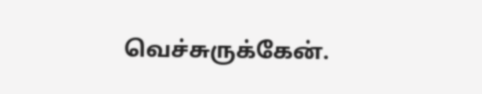வெச்சுருக்கேன்.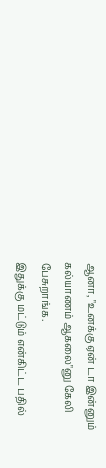ஆனா, "உனக்கு ஏன் டா இன்னும் கல்யாணம் ஆகலை"னு கேலி பேசுறாங்க.
இதுக்கு மட்டும் என்கிட்ட பதில்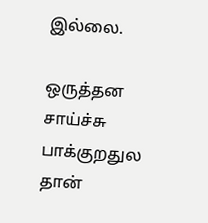இல்லை.

ஒருத்தன சாய்ச்சு பாக்குறதுல தான்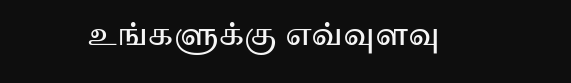உங்களுக்கு எவ்வுளவு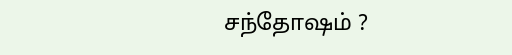சந்தோஷம் ?